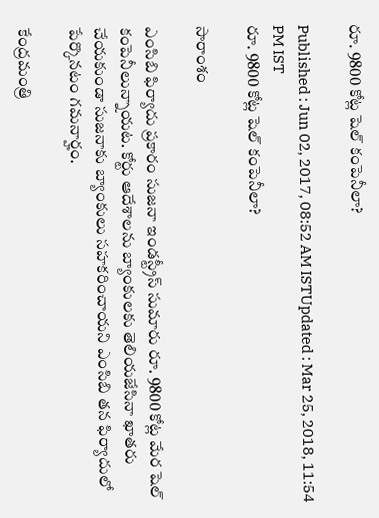రూ. 9800 కోట్ల షెల్ కంపెనీలా?

Published : Jun 02, 2017, 08:52 AM ISTUpdated : Mar 25, 2018, 11:54 PM IST
రూ. 9800 కోట్ల షెల్ కంపెనీలా?

సారాంశం

ఎంసిబి ఫిర్యాదు ప్రకారం సుజనా ఇండస్ట్రీస్ సుమారు రూ. 9800 కోట్ల మేర షెల్ కంపెనీలున్నాయట. కోర్టు ఆదేశాలను బ్యాంకులకు తెలియజేసినా ఖాతరు చేయకుండా సుజనాకు బ్యాంకులు సహకరించాయని ఎంసిబి తన ఫిర్యాదులో పేర్కొనటం గమనార్హం.

కేంద్రమంత్రి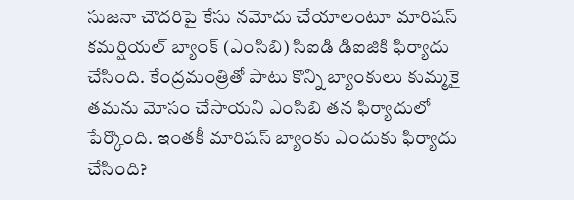సుజనా చౌదరిపై కేసు నమోదు చేయాలంటూ మారిషస్ కమర్షియల్ బ్యాంక్ (ఎంసిబి) సిఐడి డిఐజికి ఫిర్యాదు చేసింది. కేంద్రమంత్రితో పాటు కొన్ని బ్యాంకులు కుమ్మకై తమను మోసం చేసాయని ఎంసిబి తన ఫిర్యాదులో పేర్కొంది. ఇంతకీ మారిషస్ బ్యాంకు ఎందుకు ఫిర్యాదు చేసింది?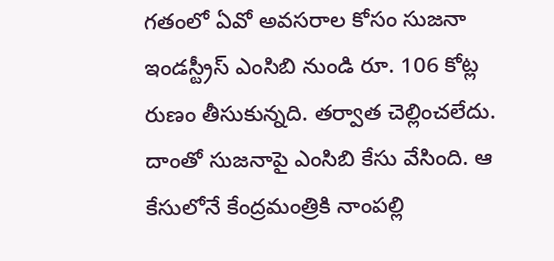గతంలో ఏవో అవసరాల కోసం సుజనా ఇండస్ట్రీస్ ఎంసిబి నుండి రూ. 106 కోట్ల రుణం తీసుకున్నది. తర్వాత చెల్లించలేదు. దాంతో సుజనాపై ఎంసిబి కేసు వేసింది. ఆ కేసులోనే కేంద్రమంత్రికి నాంపల్లి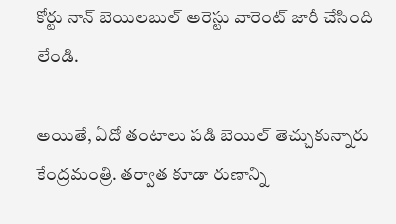కోర్టు నాన్ బెయిలబుల్ అరెస్టు వారెంట్ జారీ చేసింది లేండి.

అయితే, ఏదో తంటాలు పడి బెయిల్ తెచ్చుకున్నారు కేంద్రమంత్రి. తర్వాత కూడా రుణాన్ని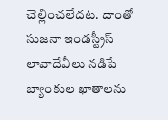చెల్లించలేదట. దాంతో సుజనా ఇండస్ట్రీస్ లావాదేవీలు నడిపే బ్యాంకుల ఖాతాలను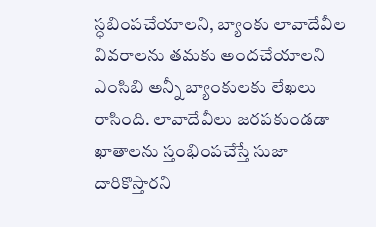స్ధబింపచేయాలని, బ్యాంకు లావాదేవీల వివరాలను తమకు అందచేయాలని ఎంసిబి అన్నీ బ్యాంకులకు లేఖలు రాసింది. లావాదేవీలు జరపకుండడా ఖాతాలను స్తంభింపచేస్తే సుజా దారికొస్తారని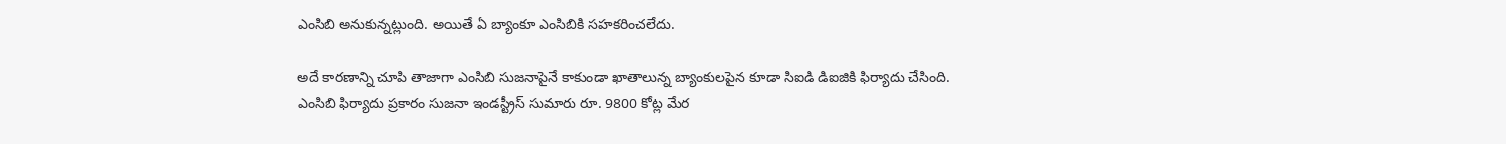ఎంసిబి అనుకున్నట్లుంది. అయితే ఏ బ్యాంకూ ఎంసిబికి సహకరించలేదు.

అదే కారణాన్ని చూపి తాజాగా ఎంసిబి సుజనాపైనే కాకుండా ఖాతాలున్న బ్యాంకులపైన కూడా సిఐడి డిఐజికి ఫిర్యాదు చేసింది. ఎంసిబి ఫిర్యాదు ప్రకారం సుజనా ఇండస్ట్రీస్ సుమారు రూ. 9800 కోట్ల మేర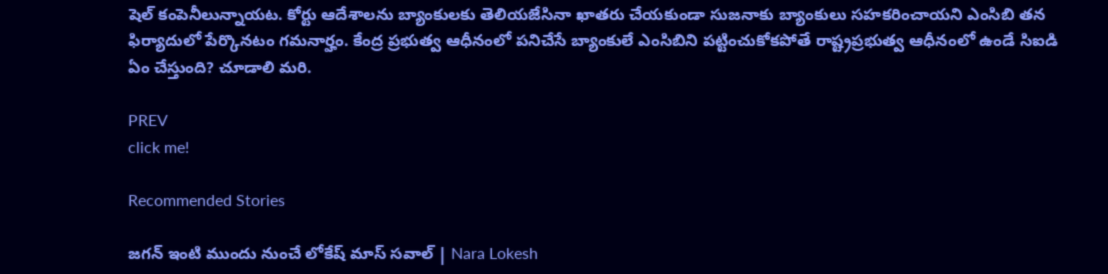షెల్ కంపెనీలున్నాయట. కోర్టు ఆదేశాలను బ్యాంకులకు తెలియజేసినా ఖాతరు చేయకుండా సుజనాకు బ్యాంకులు సహకరించాయని ఎంసిబి తన ఫిర్యాదులో పేర్కొనటం గమనార్హం. కేంద్ర ప్రభుత్వ ఆధీనంలో పనిచేసే బ్యాంకులే ఎంసిబిని పట్టించుకోకపోతే రాష్ట్రప్రభుత్వ ఆధీనంలో ఉండే సిఐడి ఏం చేస్తుంది? చూడాలి మరి.

PREV
click me!

Recommended Stories

జగన్ ఇంటి ముందు నుంచే లోకేష్ మాస్ సవాల్ | Nara Lokesh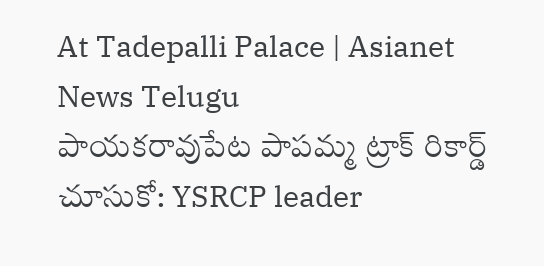At Tadepalli Palace | Asianet News Telugu
పాయకరావుపేట పాపమ్మ ట్రాక్ రికార్డ్ చూసుకో: YSRCP leader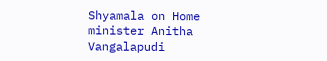Shyamala on Home minister Anitha Vangalapudi